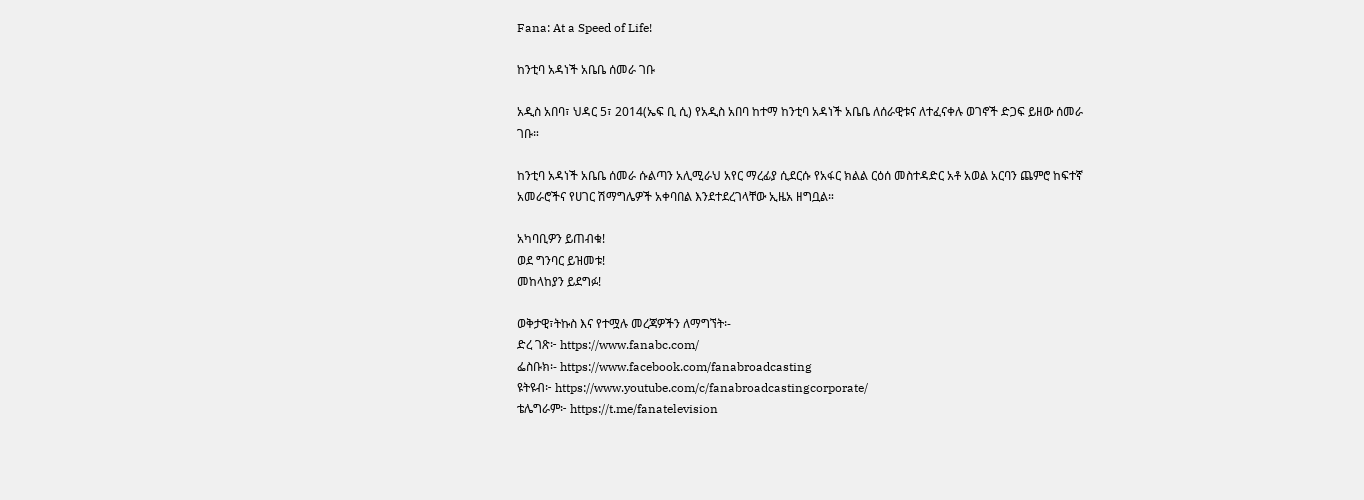Fana: At a Speed of Life!

ከንቲባ አዳነች አቤቤ ሰመራ ገቡ

አዲስ አበባ፣ ህዳር 5፣ 2014(ኤፍ ቢ ሲ) የአዲስ አበባ ከተማ ከንቲባ አዳነች አቤቤ ለሰራዊቱና ለተፈናቀሉ ወገኖች ድጋፍ ይዘው ሰመራ ገቡ።

ከንቲባ አዳነች አቤቤ ሰመራ ሱልጣን አሊሚራህ አየር ማረፊያ ሲደርሱ የአፋር ክልል ርዕሰ መስተዳድር አቶ አወል አርባን ጨምሮ ከፍተኛ አመራሮችና የሀገር ሽማግሌዎች አቀባበል እንደተደረገላቸው ኢዜአ ዘግቧል።

አካባቢዎን ይጠብቁ!
ወደ ግንባር ይዝመቱ!
መከላከያን ይደግፉ!

ወቅታዊ፣ትኩስ እና የተሟሉ መረጃዎችን ለማግኘት፡-
ድረ ገጽ፦ https://www.fanabc.com/
ፌስቡክ፡- https://www.facebook.com/fanabroadcasting
ዩትዩብ፦ https://www.youtube.com/c/fanabroadcastingcorporate/
ቴሌግራም፦ https://t.me/fanatelevision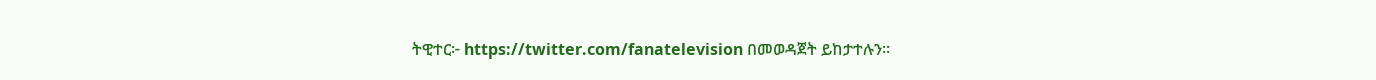ትዊተር፦ https://twitter.com/fanatelevision በመወዳጀት ይከታተሉን፡፡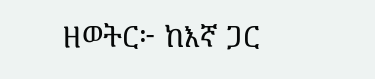ዘወትር፦ ከእኛ ጋር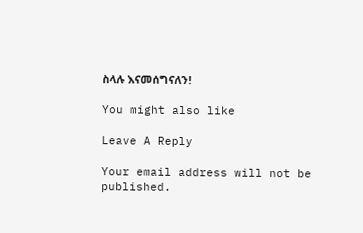ስላሉ እናመሰግናለን!

You might also like

Leave A Reply

Your email address will not be published.